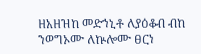ዘአዘዝከ መድኀኒቶ ለያዕቆብ ብከ ንወግኦሙ ለኵሎሙ ፀርነ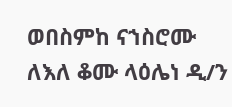ወበስምከ ናኀስሮሙ ለእለ ቆሙ ላዕሌነ ዲ/ን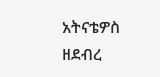አትናቴዎስ ዘደብረ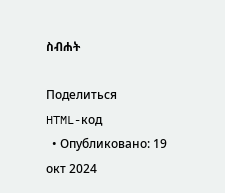ስብሐት

Поделиться
HTML-код
  • Опубликовано: 19 окт 2024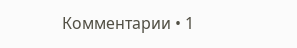Комментарии • 1